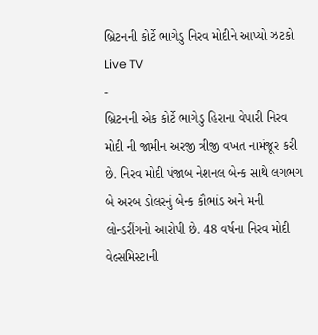બ્રિટનની કોર્ટે ભાગેડુ નિરવ મોદીને આપ્યો ઝટકો
Live TV
-
બ્રિટનની એક કોર્ટે ભાગેડુ હિરાના વેપારી નિરવ મોદી ની જામીન અરજી ત્રીજી વખત નામંજૂર કરી છે. નિરવ મોદી પંજાબ નેશનલ બેન્ક સાથે લગભગ બે અરબ ડોલરનું બેન્ક કૌભાંડ અને મની લોન્ડરીંગનો આરોપી છે. 48 વર્ષના નિરવ મોદી વેલ્સમિસ્ટાની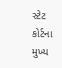સ્ટેટ કોર્ટના મુખ્ય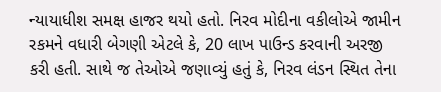ન્યાયાધીશ સમક્ષ હાજર થયો હતો. નિરવ મોદીના વકીલોએ જામીન રકમને વધારી બેગણી એટલે કે, 20 લાખ પાઉન્ડ કરવાની અરજી કરી હતી. સાથે જ તેઓએ જણાવ્યું હતું કે, નિરવ લંડન સ્થિત તેના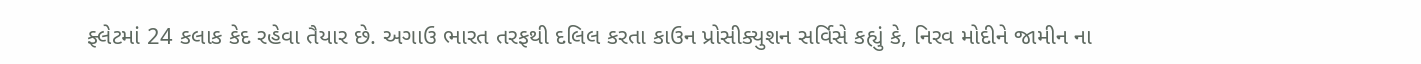ફ્લેટમાં 24 કલાક કેદ રહેવા તૈયાર છે. અગાઉ ભારત તરફથી દલિલ કરતા કાઉન પ્રોસીક્યુશન સર્વિસે કહ્યું કે, નિરવ મોદીને જામીન ના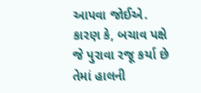આપવા જોઈએ. કારણ કે, બચાવ પક્ષે જે પુરાવા રજૂ કર્યા છે તેમાં હાલની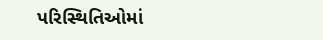પરિસ્થિતિઓમાં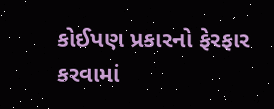કોઈપણ પ્રકારનો ફેરફાર કરવામાં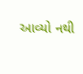આવ્યો નથી